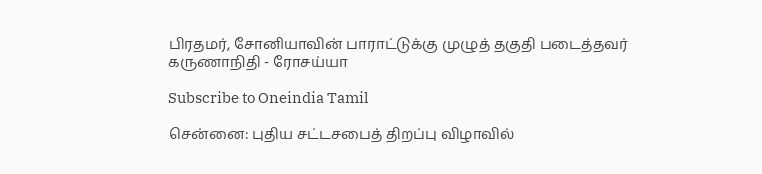பிரதமர், சோனியாவின் பாராட்டுக்கு முழுத் தகுதி படைத்தவர் கருணாநிதி - ரோசய்யா

Subscribe to Oneindia Tamil

சென்னை: புதிய சட்டசபைத் திறப்பு விழாவில்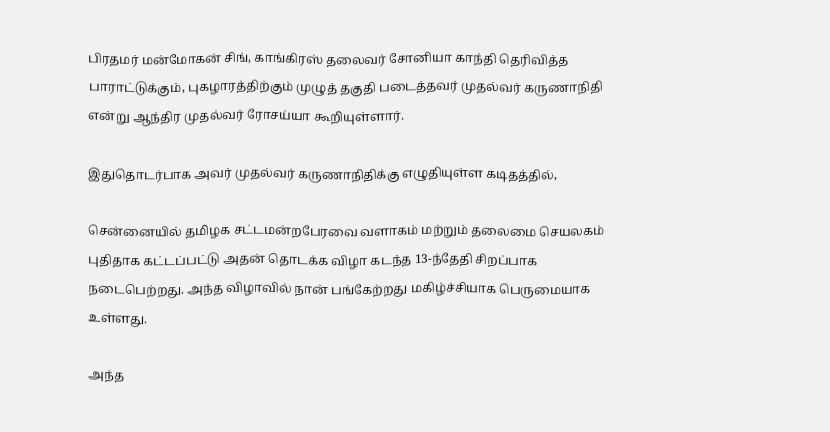பிரதமர் மன்மோகன் சிங், காங்கிரஸ் தலைவர் சோனியா காந்தி தெரிவித்த பாராட்டுக்கும், புகழாரத்திற்கும் முழுத் தகுதி படைத்தவர் முதல்வர் கருணாநிதி என்று ஆந்திர முதல்வர் ரோசய்யா கூறியுள்ளார்.

இதுதொடர்பாக அவர் முதல்வர் கருணாநிதிக்கு எழுதியுள்ள கடிதத்தில்,

சென்னையில் தமிழக சட்டமன்றபேரவை வளாகம் மற்றும் தலைமை செயலகம் புதிதாக கட்டப்பட்டு அதன் தொடக்க விழா கடந்த 13-ந்தேதி சிறப்பாக நடைபெற்றது. அந்த விழாவில் நான் பங்கேற்றது மகிழ்ச்சியாக பெருமையாக உள்ளது.

அந்த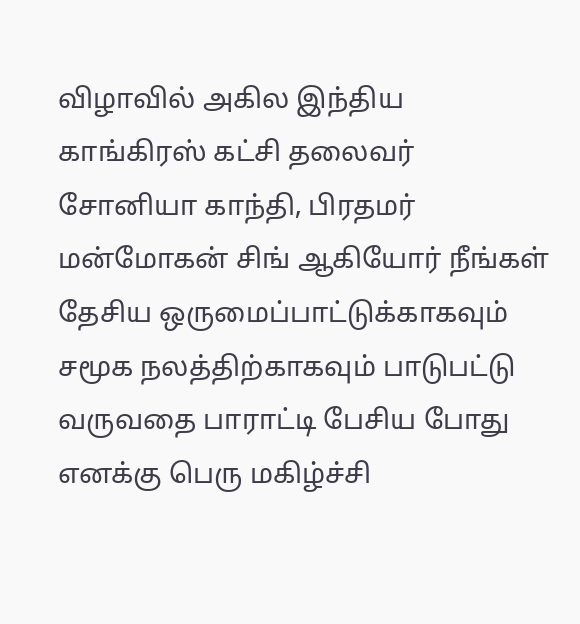விழாவில் அகில இந்திய காங்கிரஸ் கட்சி தலைவர் சோனியா காந்தி, பிரதமர் மன்மோகன் சிங் ஆகியோர் நீங்கள் தேசிய ஒருமைப்பாட்டுக்காகவும் சமூக நலத்திற்காகவும் பாடுபட்டு வருவதை பாராட்டி பேசிய போது எனக்கு பெரு மகிழ்ச்சி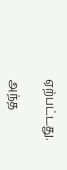ஏற்பட்டது.

அந்த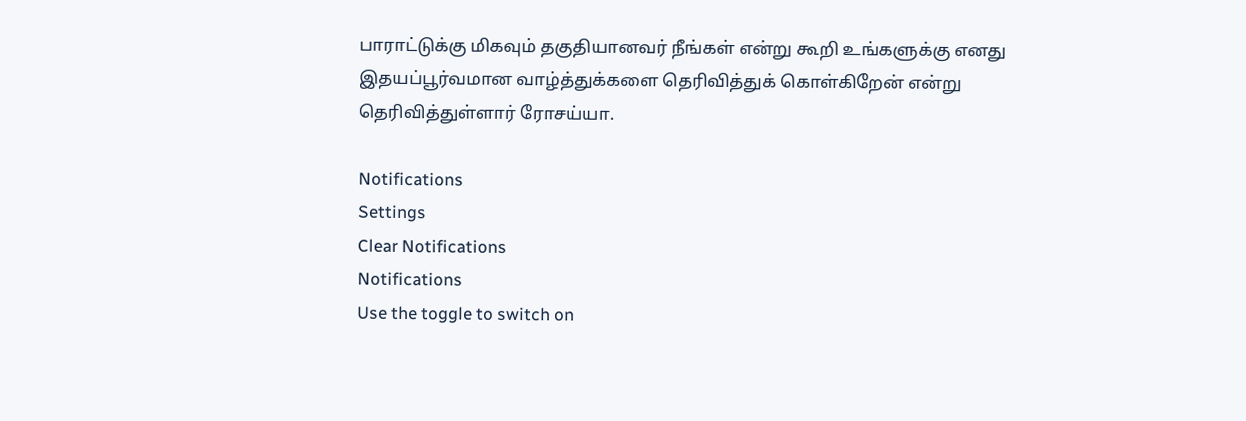பாராட்டுக்கு மிகவும் தகுதியானவர் நீங்கள் என்று கூறி உங்களுக்கு எனது இதயப்பூர்வமான வாழ்த்துக்களை தெரிவித்துக் கொள்கிறேன் என்று தெரிவித்துள்ளார் ரோசய்யா.

Notifications
Settings
Clear Notifications
Notifications
Use the toggle to switch on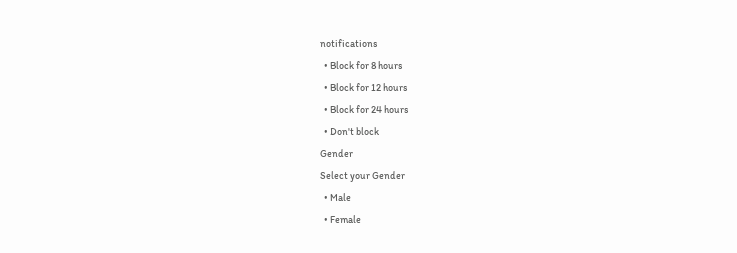notifications
  • Block for 8 hours
  • Block for 12 hours
  • Block for 24 hours
  • Don't block
Gender
Select your Gender
  • Male
  • Female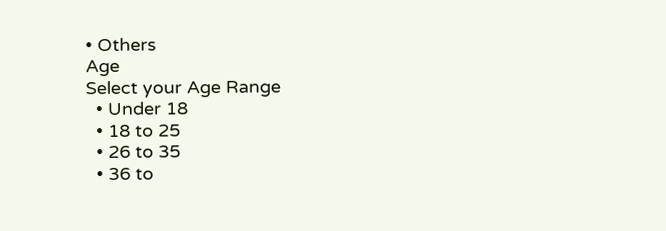• Others
Age
Select your Age Range
  • Under 18
  • 18 to 25
  • 26 to 35
  • 36 to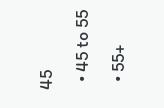45
  • 45 to 55
  • 55+